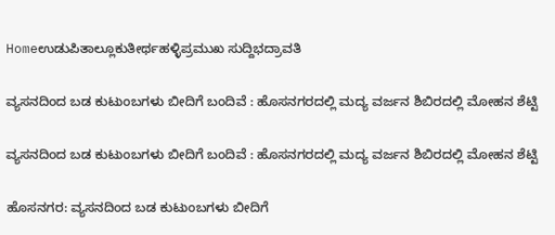Homeಉಡುಪಿತಾಲ್ಲೂಕುತೀರ್ಥಹಳ್ಳಿಪ್ರಮುಖ ಸುದ್ದಿಭದ್ರಾವತಿ

ವ್ಯಸನದಿಂದ ಬಡ ಕುಟುಂಬಗಳು‌ ಬೀದಿಗೆ ಬಂದಿವೆ : ಹೊಸನಗರದಲ್ಲಿ ಮದ್ಯ ವರ್ಜನ ಶಿಬಿರದಲ್ಲಿ ಮೋಹನ ಶೆಟ್ಟಿ

ವ್ಯಸನದಿಂದ ಬಡ ಕುಟುಂಬಗಳು‌ ಬೀದಿಗೆ ಬಂದಿವೆ : ಹೊಸನಗರದಲ್ಲಿ ಮದ್ಯ ವರ್ಜನ ಶಿಬಿರದಲ್ಲಿ ಮೋಹನ ಶೆಟ್ಟಿ

ಹೊಸನಗರ: ವ್ಯಸನದಿಂದ ಬಡ ಕುಟುಂಬಗಳು ಬೀದಿಗೆ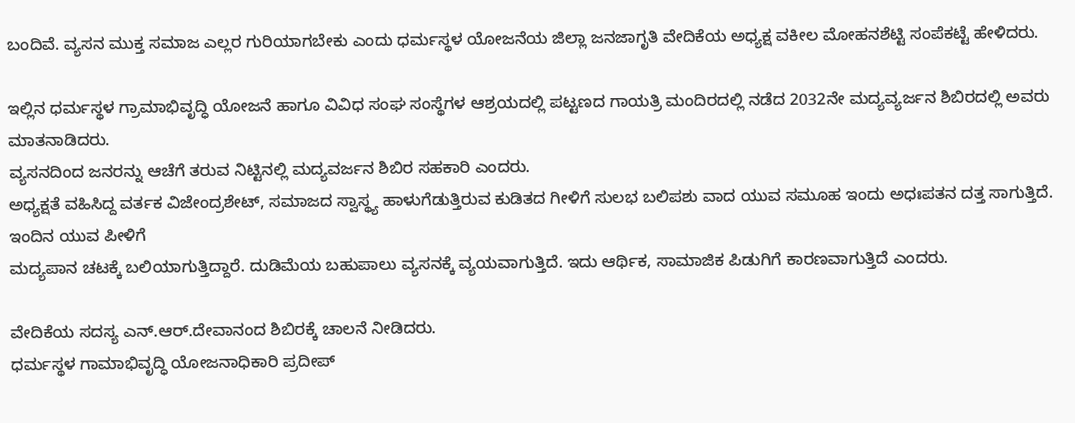ಬಂದಿವೆ. ವ್ಯಸನ ಮುಕ್ತ ಸಮಾಜ ಎಲ್ಲರ ಗುರಿಯಾಗಬೇಕು ಎಂದು ಧರ್ಮಸ್ಥಳ ಯೋಜನೆಯ ಜಿಲ್ಲಾ ಜನಜಾಗೃತಿ ವೇದಿಕೆಯ ಅಧ್ಯಕ್ಷ ವಕೀಲ‌ ಮೋಹನಶೆಟ್ಟಿ ಸಂಪೆಕಟ್ಟೆ ಹೇಳಿದರು.

ಇಲ್ಲಿನ ಧರ್ಮಸ್ಥಳ ಗ್ರಾಮಾಭಿವೃದ್ಧಿ ಯೋಜನೆ ಹಾಗೂ ವಿವಿಧ ಸಂಘ ಸಂಸ್ಥೆಗಳ ಆಶ್ರಯದಲ್ಲಿ ಪಟ್ಟಣದ ಗಾಯತ್ರಿ ಮಂದಿರದಲ್ಲಿ ನಡೆದ 2032ನೇ ಮದ್ಯವ್ಯರ್ಜನ ಶಿಬಿರದಲ್ಲಿ ಅವರು ಮಾತನಾಡಿದರು.
ವ್ಯಸನದಿಂದ ಜನರನ್ನು ಆಚೆಗೆ ತರುವ ನಿಟ್ಟಿನಲ್ಲಿ ಮದ್ಯವರ್ಜನ ಶಿಬಿರ ಸಹಕಾರಿ ಎಂದರು.
ಅಧ್ಯಕ್ಷತೆ ವಹಿಸಿದ್ದ ವರ್ತಕ ವಿಜೇಂದ್ರಶೇಟ್, ಸಮಾಜದ ಸ್ವಾಸ್ಥ್ಯ ಹಾಳುಗೆಡುತ್ತಿರುವ ಕುಡಿತದ ಗೀಳಿಗೆ ಸುಲಭ ಬಲಿಪಶು ವಾದ ಯುವ ಸಮೂಹ ಇಂದು ಅಧಃಪತನ ದತ್ತ ಸಾಗುತ್ತಿದೆ. ಇಂದಿನ ಯುವ ಪೀಳಿಗೆ
ಮದ್ಯಪಾನ ಚಟಕ್ಕೆ ಬಲಿಯಾಗುತ್ತಿದ್ದಾರೆ. ದುಡಿಮೆಯ ಬಹುಪಾಲು ವ್ಯಸನಕ್ಕೆ ವ್ಯಯವಾಗುತ್ತಿದೆ. ಇದು ಆರ್ಥಿಕ, ಸಾಮಾಜಿಕ ಪಿಡುಗಿಗೆ ಕಾರಣವಾಗುತ್ತಿದೆ ಎಂದರು.

ವೇದಿಕೆಯ ಸದಸ್ಯ ಎನ್.ಆರ್.ದೇವಾನಂದ ಶಿಬಿರಕ್ಕೆ ಚಾಲನೆ ನೀಡಿದರು.
ಧರ್ಮಸ್ಥಳ ಗಾಮಾಭಿವೃದ್ಧಿ ಯೋಜನಾಧಿಕಾರಿ ಪ್ರದೀಪ್‌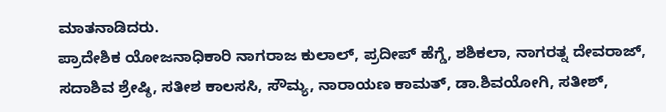ಮಾತನಾಡಿದರು.
ಪ್ರಾದೇಶಿಕ ಯೋಜನಾಧಿಕಾರಿ ನಾಗರಾಜ ಕುಲಾಲ್, ಪ್ರದೀಪ್ ಹೆಗ್ಡೆ, ಶಶಿಕಲಾ, ನಾಗರತ್ನ ದೇವರಾಜ್, ಸದಾಶಿವ ಶ್ರೇಷ್ಠಿ, ಸತೀಶ ಕಾಲಸಸಿ, ಸೌಮ್ಯ, ನಾರಾಯಣ ಕಾಮತ್, ಡಾ.ಶಿವಯೋಗಿ, ಸತೀಶ್,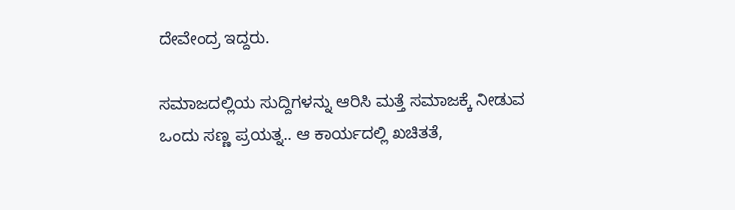ದೇವೇಂದ್ರ ಇದ್ದರು.

ಸಮಾಜದಲ್ಲಿಯ ಸುದ್ದಿಗಳನ್ನು ಆರಿಸಿ ಮತ್ತೆ ಸಮಾಜಕ್ಕೆ ನೀಡುವ ಒಂದು ಸಣ್ಣ ಪ್ರಯತ್ನ.. ಆ ಕಾರ್ಯದಲ್ಲಿ ಖಚಿತತೆ,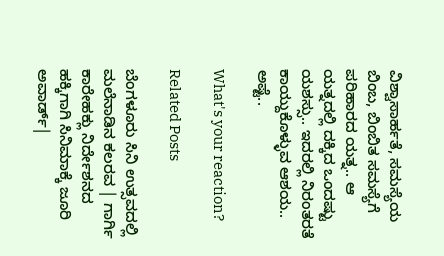ವಿಶ್ವಾಸಾರ್ಹತೆ, ಸಮಸ್ಯೆಯ ಬಿಂಬ, ಬಿಂಬಿತ ಸಮಸ್ಯೆಗೆ ಪರಿಹಾರದ ಯತ್ನ.. ಆ ಯತ್ನದಲ್ಲಿ ದಕ್ಕಿದ ಒಂದಷ್ಟು ಯಶಸ್ಸು.. ಇದರಲ್ಲಿ‌ ನಿರಂತರತೆ ಕಾಯ್ದುಕೊಳ್ಳುವ ಆಶಯ.. ಅಷ್ಟೆ..

What's your reaction?

Related Posts

ಬೆಂಗಳೂರು ಸಿನಿ ಉತ್ಸವದಲ್ಲಿ ಮಲೆನಾಡಿನ ಕಲರವ | ಗಾರ್ಗಿ ಕಾರೇಹಕ್ಲು ನಿರ್ದೇಶನದ ಹಕ್ಕಿಗಾಗಿ ಸಿನಿಮಾಕ್ಕೆ ಜೂರಿ ಅವಾರ್ಡ್|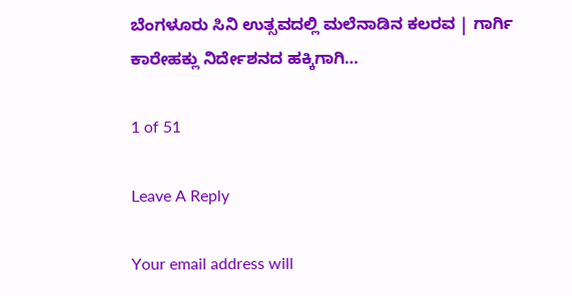ಬೆಂಗಳೂರು ಸಿನಿ ಉತ್ಸವದಲ್ಲಿ ಮಲೆನಾಡಿನ ಕಲರವ | ಗಾರ್ಗಿ ಕಾರೇಹಕ್ಲು ನಿರ್ದೇಶನದ ಹಕ್ಕಿಗಾಗಿ…

1 of 51

Leave A Reply

Your email address will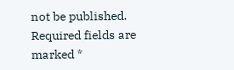not be published. Required fields are marked *